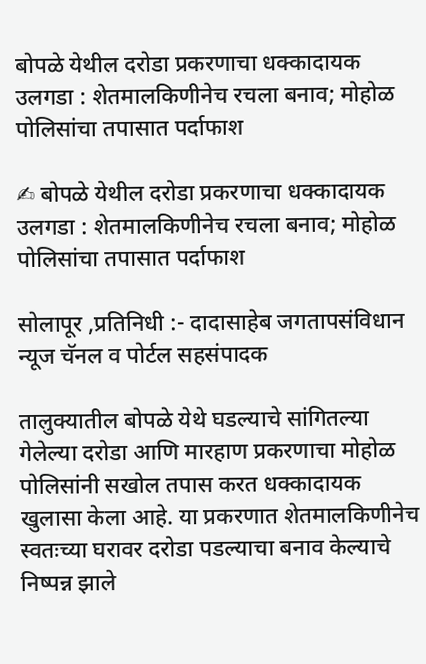बोपळे येथील दरोडा प्रकरणाचा धक्कादायक उलगडा : शेतमालकिणीनेच रचला बनाव; मोहोळ पोलिसांचा तपासात पर्दाफाश

✍ बोपळे येथील दरोडा प्रकरणाचा धक्कादायक उलगडा : शेतमालकिणीनेच रचला बनाव; मोहोळ पोलिसांचा तपासात पर्दाफाश

सोलापूर ,प्रतिनिधी :- दादासाहेब जगतापसंविधान न्यूज चॅनल व पोर्टल सहसंपादक

तालुक्यातील बोपळे येथे घडल्याचे सांगितल्या गेलेल्या दरोडा आणि मारहाण प्रकरणाचा मोहोळ पोलिसांनी सखोल तपास करत धक्कादायक खुलासा केला आहे. या प्रकरणात शेतमालकिणीनेच स्वतःच्या घरावर दरोडा पडल्याचा बनाव केल्याचे निष्पन्न झाले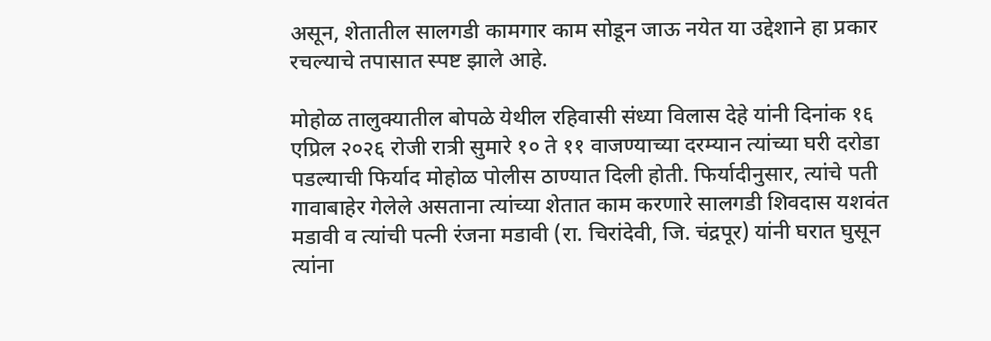असून, शेतातील सालगडी कामगार काम सोडून जाऊ नयेत या उद्देशाने हा प्रकार रचल्याचे तपासात स्पष्ट झाले आहे.

मोहोळ तालुक्यातील बोपळे येथील रहिवासी संध्या विलास देहे यांनी दिनांक १६ एप्रिल २०२६ रोजी रात्री सुमारे १० ते ११ वाजण्याच्या दरम्यान त्यांच्या घरी दरोडा पडल्याची फिर्याद मोहोळ पोलीस ठाण्यात दिली होती. फिर्यादीनुसार, त्यांचे पती गावाबाहेर गेलेले असताना त्यांच्या शेतात काम करणारे सालगडी शिवदास यशवंत मडावी व त्यांची पत्नी रंजना मडावी (रा. चिरांदेवी, जि. चंद्रपूर) यांनी घरात घुसून त्यांना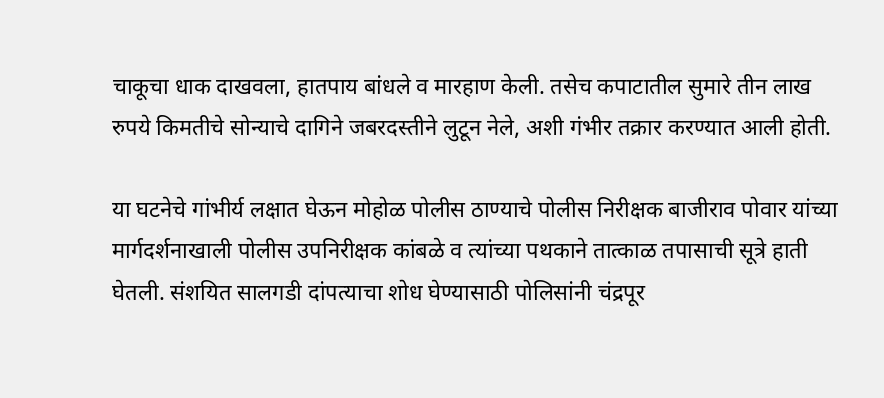चाकूचा धाक दाखवला, हातपाय बांधले व मारहाण केली. तसेच कपाटातील सुमारे तीन लाख रुपये किमतीचे सोन्याचे दागिने जबरदस्तीने लुटून नेले, अशी गंभीर तक्रार करण्यात आली होती.

या घटनेचे गांभीर्य लक्षात घेऊन मोहोळ पोलीस ठाण्याचे पोलीस निरीक्षक बाजीराव पोवार यांच्या मार्गदर्शनाखाली पोलीस उपनिरीक्षक कांबळे व त्यांच्या पथकाने तात्काळ तपासाची सूत्रे हाती घेतली. संशयित सालगडी दांपत्याचा शोध घेण्यासाठी पोलिसांनी चंद्रपूर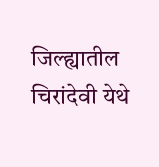जिल्ह्यातील चिरांदेवी येथे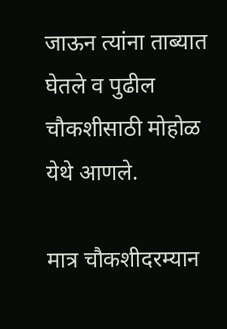जाऊन त्यांना ताब्यात घेतले व पुढील चौकशीसाठी मोहोळ येथे आणले.

मात्र चौकशीदरम्यान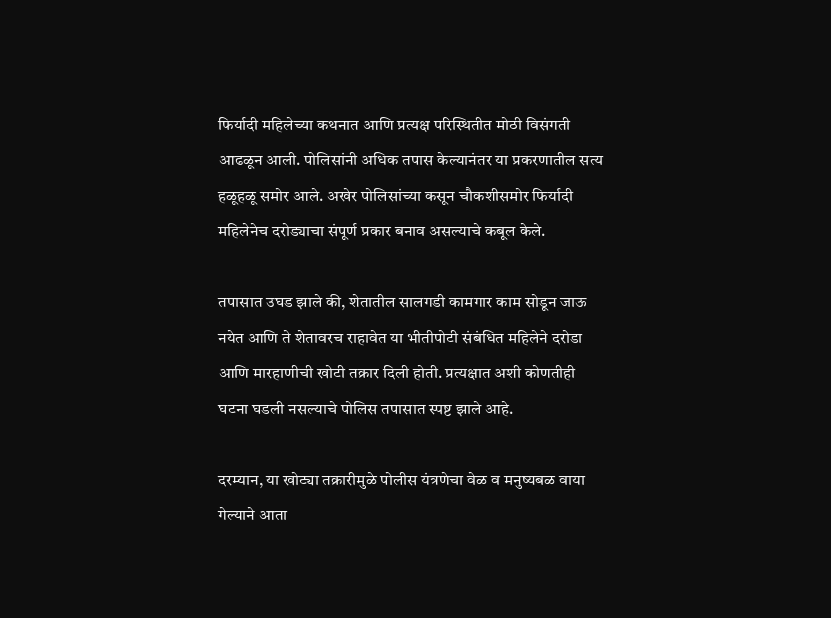फिर्यादी महिलेच्या कथनात आणि प्रत्यक्ष परिस्थितीत मोठी विसंगती आढळून आली. पोलिसांनी अधिक तपास केल्यानंतर या प्रकरणातील सत्य हळूहळू समोर आले. अखेर पोलिसांच्या कसून चौकशीसमोर फिर्यादी महिलेनेच दरोड्याचा संपूर्ण प्रकार बनाव असल्याचे कबूल केले.

तपासात उघड झाले की, शेतातील सालगडी कामगार काम सोडून जाऊ नयेत आणि ते शेतावरच राहावेत या भीतीपोटी संबंधित महिलेने दरोडा आणि मारहाणीची खोटी तक्रार दिली होती. प्रत्यक्षात अशी कोणतीही घटना घडली नसल्याचे पोलिस तपासात स्पष्ट झाले आहे.

दरम्यान, या खोट्या तक्रारीमुळे पोलीस यंत्रणेचा वेळ व मनुष्यबळ वाया गेल्याने आता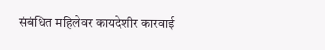संबंधित महिलेवर कायदेशीर कारवाई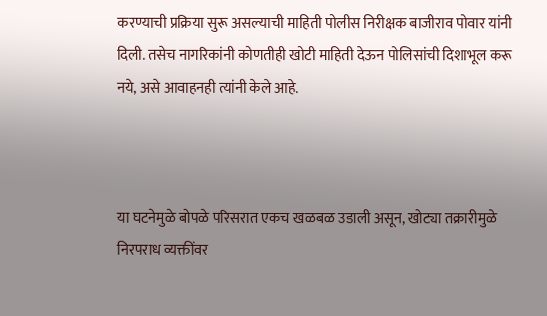करण्याची प्रक्रिया सुरू असल्याची माहिती पोलीस निरीक्षक बाजीराव पोवार यांनी दिली. तसेच नागरिकांनी कोणतीही खोटी माहिती देऊन पोलिसांची दिशाभूल करू नये, असे आवाहनही त्यांनी केले आहे.



या घटनेमुळे बोपळे परिसरात एकच खळबळ उडाली असून, खोट्या तक्रारीमुळे निरपराध व्यक्तींवर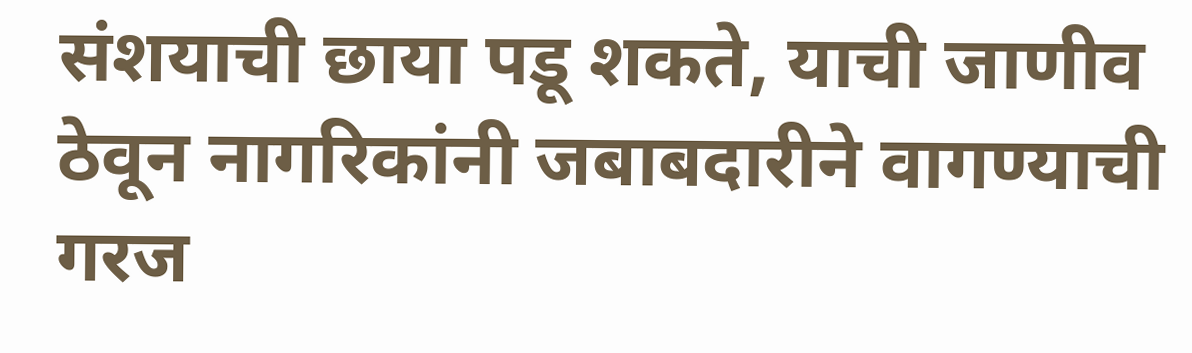संशयाची छाया पडू शकते, याची जाणीव ठेवून नागरिकांनी जबाबदारीने वागण्याची गरज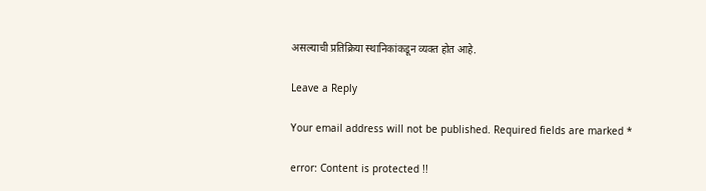असल्याची प्रतिक्रिया स्थानिकांकडून व्यक्त होत आहे.

Leave a Reply

Your email address will not be published. Required fields are marked *

error: Content is protected !!